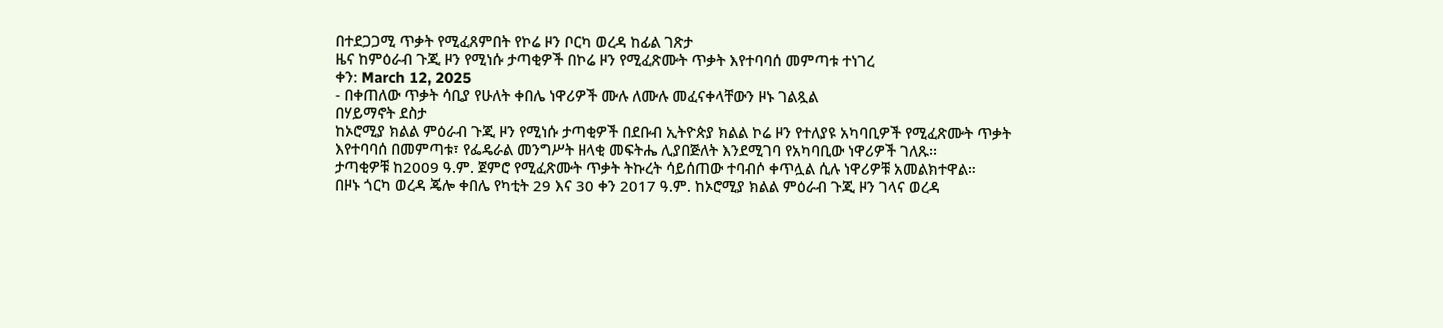በተደጋጋሚ ጥቃት የሚፈጸምበት የኮሬ ዞን ቦርካ ወረዳ ከፊል ገጽታ
ዜና ከምዕራብ ጉጂ ዞን የሚነሱ ታጣቂዎች በኮሬ ዞን የሚፈጽሙት ጥቃት እየተባባሰ መምጣቱ ተነገረ
ቀን: March 12, 2025
- በቀጠለው ጥቃት ሳቢያ የሁለት ቀበሌ ነዋሪዎች ሙሉ ለሙሉ መፈናቀላቸውን ዞኑ ገልጿል
በሃይማኖት ደስታ
ከኦሮሚያ ክልል ምዕራብ ጉጂ ዞን የሚነሱ ታጣቂዎች በደቡብ ኢትዮጵያ ክልል ኮሬ ዞን የተለያዩ አካባቢዎች የሚፈጽሙት ጥቃት እየተባባሰ በመምጣቱ፣ የፌዴራል መንግሥት ዘላቂ መፍትሔ ሊያበጅለት እንደሚገባ የአካባቢው ነዋሪዎች ገለጹ፡፡
ታጣቂዎቹ ከ2009 ዓ.ም. ጀምሮ የሚፈጽሙት ጥቃት ትኩረት ሳይሰጠው ተባብሶ ቀጥሏል ሲሉ ነዋሪዎቹ አመልክተዋል።
በዞኑ ጎርካ ወረዳ ጄሎ ቀበሌ የካቲት 29 እና 30 ቀን 2017 ዓ.ም. ከኦሮሚያ ክልል ምዕራብ ጉጂ ዞን ገላና ወረዳ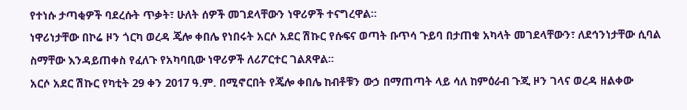የተነሱ ታጣቂዎች ባደረሱት ጥቃት፣ ሁለት ሰዎች መገደላቸውን ነዋሪዎች ተናግረዋል።
ነዋሪነታቸው በኮሬ ዞን ጎርካ ወረዳ ጄሎ ቀበሌ የነበሩት አርሶ አደር ሽኩር የሱፍና ወጣት ቡጥሳ ጉይባ በታጠቁ አካላት መገደላቸውን፣ ለደኅንነታቸው ሲባል ስማቸው እንዳይጠቀስ የፈለጉ የአካባቢው ነዋሪዎች ለሪፖርተር ገልጸዋል፡፡
አርሶ አደር ሽኩር የካቲት 29 ቀን 2017 ዓ.ም. በሚኖርበት የጄሎ ቀበሌ ከብቶቹን ውኃ በማጠጣት ላይ ሳለ ከምዕራብ ጉጂ ዞን ገላና ወረዳ ዘልቀው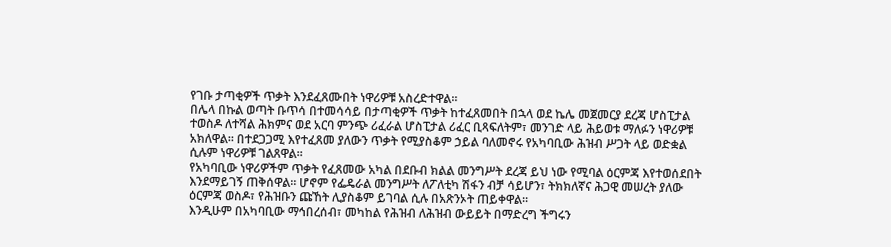የገቡ ታጣቂዎች ጥቃት እንደፈጸሙበት ነዋሪዎቹ አስረድተዋል።
በሌላ በኩል ወጣት ቡጥሳ በተመሳሳይ በታጣቂዎች ጥቃት ከተፈጸመበት በኋላ ወደ ኬሌ መጀመርያ ደረጃ ሆስፒታል ተወስዶ ለተሻል ሕክምና ወደ አርባ ምንጭ ሪፈራል ሆስፒታል ሪፈር ቢጻፍለትም፣ መንገድ ላይ ሕይወቱ ማለፉን ነዋሪዎቹ አክለዋል። በተደጋጋሚ እየተፈጸመ ያለውን ጥቃት የሚያስቆም ኃይል ባለመኖሩ የአካባቢው ሕዝብ ሥጋት ላይ ወድቋል ሲሉም ነዋሪዎቹ ገልጸዋል።
የአካባቢው ነዋሪዎችም ጥቃት የፈጸመው አካል በደቡብ ክልል መንግሥት ደረጃ ይህ ነው የሚባል ዕርምጃ እየተወሰደበት እንደማይገኝ ጠቅሰዋል። ሆኖም የፌዴራል መንግሥት ለፖለቲካ ሽፋን ብቻ ሳይሆን፣ ትክክለኛና ሕጋዊ መሠረት ያለው ዕርምጃ ወስዶ፣ የሕዝቡን ጩኸት ሊያስቆም ይገባል ሲሉ በአጽንኦት ጠይቀዋል።
እንዲሁም በአካባቢው ማኅበረሰብ፣ መካከል የሕዝብ ለሕዝብ ውይይት በማድረግ ችግሩን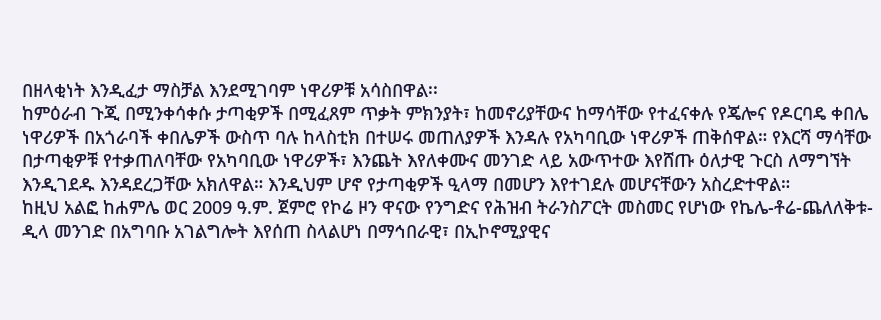በዘላቂነት እንዲፈታ ማስቻል እንደሚገባም ነዋሪዎቹ አሳስበዋል፡፡
ከምዕራብ ጉጂ በሚንቀሳቀሱ ታጣቂዎች በሚፈጸም ጥቃት ምክንያት፣ ከመኖሪያቸውና ከማሳቸው የተፈናቀሉ የጄሎና የዶርባዴ ቀበሌ ነዋሪዎች በአጎራባች ቀበሌዎች ውስጥ ባሉ ከላስቲክ በተሠሩ መጠለያዎች እንዳሉ የአካባቢው ነዋሪዎች ጠቅሰዋል። የእርሻ ማሳቸው በታጣቂዎቹ የተቃጠለባቸው የአካባቢው ነዋሪዎች፣ እንጨት እየለቀሙና መንገድ ላይ አውጥተው እየሸጡ ዕለታዊ ጉርስ ለማግኘት እንዲገደዱ እንዳደረጋቸው አክለዋል። እንዲህም ሆኖ የታጣቂዎች ዒላማ በመሆን እየተገደሉ መሆናቸውን አስረድተዋል።
ከዚህ አልፎ ከሐምሌ ወር 2009 ዓ.ም. ጀምሮ የኮሬ ዞን ዋናው የንግድና የሕዝብ ትራንስፖርት መስመር የሆነው የኬሌ-ቶሬ-ጨለለቅቱ-ዲላ መንገድ በአግባቡ አገልግሎት እየሰጠ ስላልሆነ በማኅበራዊ፣ በኢኮኖሚያዊና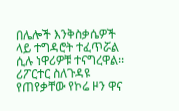በሌሎች እንቅስቃሴዎች ላይ ተግዳሮት ተፈጥሯል ሲሉ ነዋሪዎቹ ተናግረዋል፡፡
ሪፖርተር ስለጉዳዩ የጠየቃቸው የኮሬ ዞን ዋና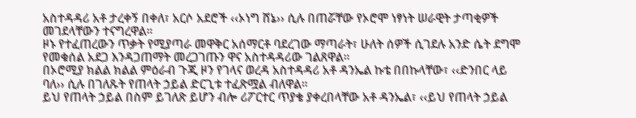አስተዳዳሪ አቶ ታረቀኝ በቀለ፣ አርሶ አደሮች ‹‹ኦነግ ሸኔ›› ሲሉ በጠሯቸው የኦሮሞ ነፃነት ሠራዊት ታጣቂዎች መገደላቸውን ተናግረዋል።
ዞኑ የተፈጠረውን ጥቃት የሚያጣራ መዋቅር አሰማርቶ ባደረገው ማጣራት፣ ሁለት ሰዎች ሲገደሉ አንድ ሴት ደግሞ የመቁሰል አደጋ እንዳጋጠማት መረጋገጡን ዋና አስተዳዳሪው ገልጸዋል።
በኦሮሚያ ክልል ክልል ምዕራብ ጉጂ ዞን የገላና ወረዳ አስተዳዳሪ አቶ ዳንኤል ኩቴ በበኩላቸው፣ ‹‹ድንበር ላይ ባለ›› ሲሉ በገለጹት የጠላት ኃይል ድርጊቱ ተፈጽሟል ብለዋል።
ይህ የጠላት ኃይል በስም ይገለጽ ይሆን ብሎ ሪፖርተር ጥያቄ ያቀረበላቸው አቶ ዳንኤል፣ ‹‹ይህ የጠላት ኃይል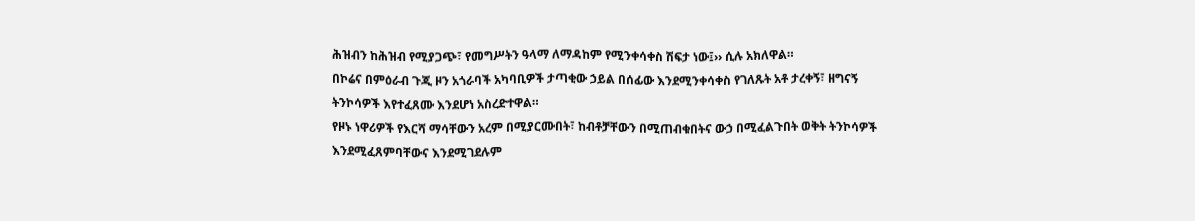ሕዝብን ከሕዝብ የሚያጋጭ፣ የመግሥትን ዓላማ ለማዳከም የሚንቀሳቀስ ሽፍታ ነው፤›› ሲሉ አክለዋል።
በኮሬና በምዕራብ ጉጂ ዞን አጎራባች አካባቢዎች ታጣቂው ኃይል በሰፊው እንደሚንቀሳቀስ የገለጹት አቶ ታረቀኝ፣ ዘግናኝ ትንኮሳዎች እየተፈጸሙ እንደሆነ አስረድተዋል።
የዞኑ ነዋሪዎች የእርሻ ማሳቸውን አረም በሚያርሙበት፣ ከብቶቻቸውን በሚጠብቁበትና ውኃ በሚፈልጉበት ወቅት ትንኮሳዎች እንደሚፈጸምባቸውና እንደሚገደሉም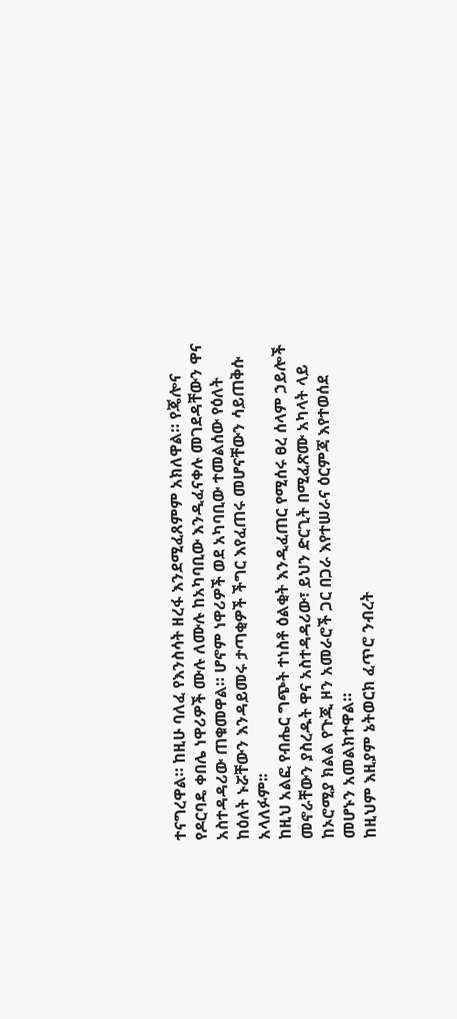ተናግረዋል። ከዚሁ ባለፈ የእንስሳት ዘረፋ እንደሚፈጸምም አክለዋል። የጄሎና የዶርባዴ ቀበሌ ነዋሪዎች ሙሉ ለሙሉ ከአካባቢው እንዲፈናቀሉ መገደዳቸውን ዋና አስተዳዳሪው ጠቁመዋል። ሆኖም ነዋሪዎች ወደ አካባቢው ተመልሰው የዕለት ከዕለት ኑሯቸውን እንዳይመሩ ታጣቂዎች ችግር እየፈጠሩ መሆናቸውን ሳይጠቅሱ አላለፉም፡፡
ከዚህ አልፎ የብሔር ግጭት ተነስቶ ዕልቂት እንዲፈጠር የሚሰሩ ፀረ ሰላም ኃይሎች መኖራቸውን ያስረዱት ዋና አስተዳዳሪው፣ ይህን ድርጊት በሚፈጽሙ አካላት ላይ ከኦሮሚያ ክልል የጉጂ ዞን አመራሮች ጋር በጋራ እየተሠራና ዕርምጃ እየተወሰደ መሆኑን አመልክተዋል።
ከዚህም እዚያም ኔትወርክ ፈጥሮ ንብረት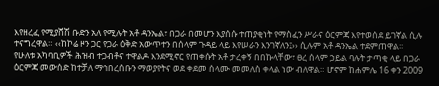እየዘረፈ የሚያሸሽ ቡድን አለ የሚሉት አቶ ዳንኤል፣ በጋራ በመሆን እያሰሱ ተጠያቂነት የማስፈን ሥራና ዕርምጃ እየተወሰደ ይገኛል ሲሉ ተናግረዋል። ‹‹ከኮሬ ዞን ጋር የጋራ ዕቅድ አውጥተን በሰላም ጉዳይ ላይ እየሠራን እንገኛለን፤›› ሲሉም አቶ ዳንኤል ተደምጠዋል፡፡
የሁለቱ አካባቢዎች ሕዝብ ተጋብቶና ተዋልዶ እንደሚኖር የጠቀሱት አቶ ታረቀኝ በበኩላቸው፣ ፀረ ሰላም ኃይል ባሉት ታጣቂ ላይ በጋራ ዕርምጃ መውሰድ ከተቻለ ማኅበረሰቡን ማወያየትና ወደ ቀደመ ሰላሙ መመለስ ቀላል ነው ብለዋል። ሆኖም ከሐምሌ 16 ቀን 2009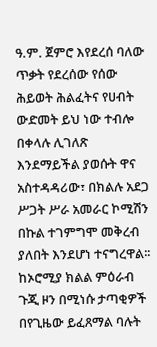ዓ.ም. ጀምሮ እየደረሰ ባለው ጥቃት የደረሰው የሰው ሕይወት ሕልፈትና የሀብት ውድመት ይህ ነው ተብሎ በቀላሉ ሊገለጽ እንደማይችል ያወሱት ዋና አስተዳዳሪው፣ በክልሉ አደጋ ሥጋት ሥራ አመራር ኮሚሽን በኩል ተገምግሞ መቅረብ ያለበት እንደሆነ ተናግረዋል፡፡
ከኦሮሚያ ክልል ምዕራብ ጉጂ ዞን በሚነሱ ታጣቂዎች በየጊዜው ይፈጸማል ባሉት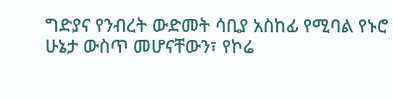ግድያና የንብረት ውድመት ሳቢያ አስከፊ የሚባል የኑሮ ሁኔታ ውስጥ መሆናቸውን፣ የኮሬ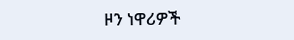ዞን ነዋሪዎች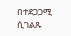በተደጋጋሚ ሲገልጹ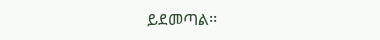ይደመጣል፡፡